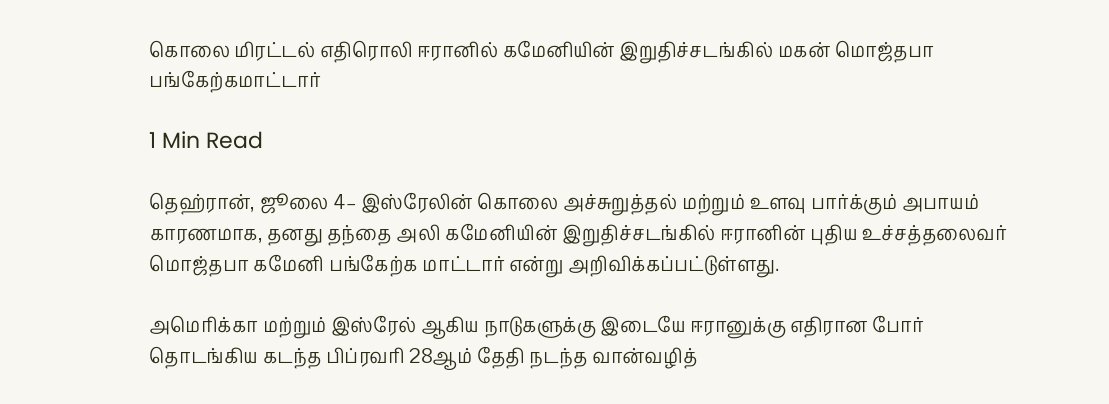கொலை மிரட்டல் எதிரொலி ஈரானில் கமேனியின் இறுதிச்சடங்கில் மகன் மொஜ்தபா பங்கேற்கமாட்டார்

1 Min Read

தெஹ்ரான், ஜூலை 4– இஸ்ரேலின் கொலை அச்சுறுத்தல் மற்றும் உளவு பார்க்கும் அபாயம் காரணமாக, தனது தந்தை அலி கமேனியின் இறுதிச்சடங்கில் ஈரானின் புதிய உச்சத்தலைவர் மொஜ்தபா கமேனி பங்கேற்க மாட்டார் என்று அறிவிக்கப்பட்டுள்ளது.

அமெரிக்கா மற்றும் இஸ்ரேல் ஆகிய நாடுகளுக்கு இடையே ஈரானுக்கு எதிரான போர் தொடங்கிய கடந்த பிப்ரவரி 28ஆம் தேதி நடந்த வான்வழித்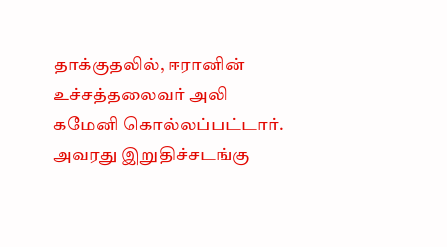தாக்குதலில், ஈரானின் உச்சத்தலைவர் அலி கமேனி கொல்லப்பட்டார். அவரது இறுதிச்சடங்கு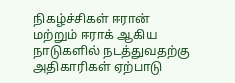நிகழ்ச்சிகள் ஈரான் மற்றும் ஈராக் ஆகிய நாடுகளில் நடத்துவதற்கு அதிகாரிகள் ஏற்பாடு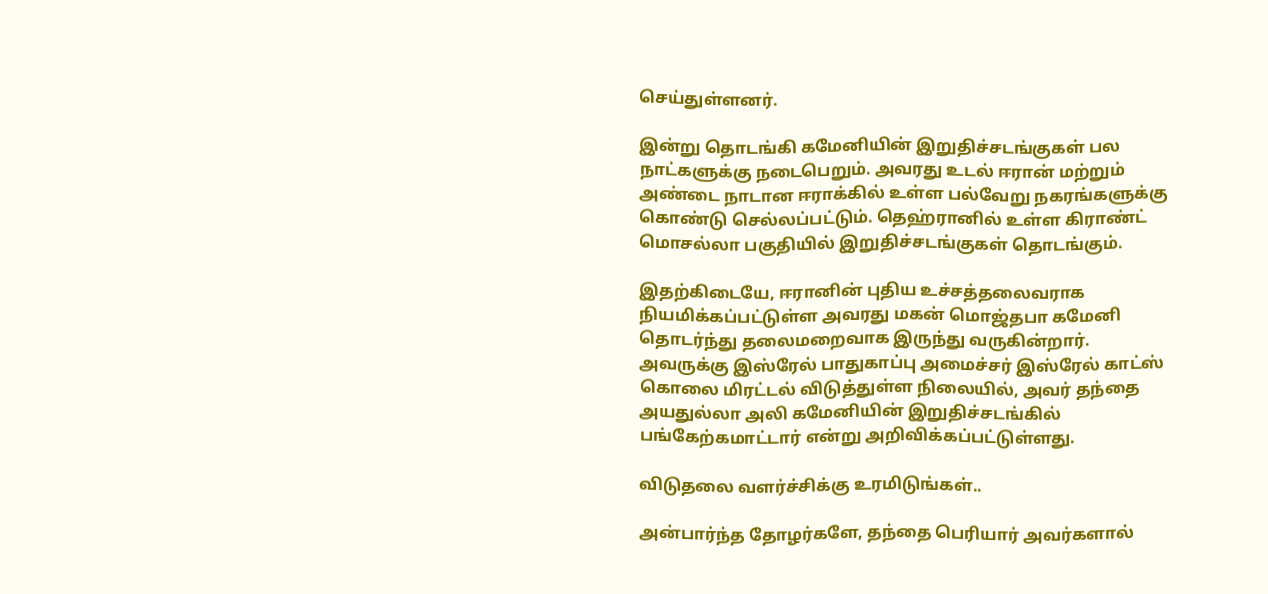செய்துள்ளனர்.

இன்று தொடங்கி கமேனியின் இறுதிச்சடங்குகள் பல நாட்களுக்கு நடைபெறும். அவரது உடல் ஈரான் மற்றும் அண்டை நாடான ஈராக்கில் உள்ள பல்வேறு நகரங்களுக்கு கொண்டு செல்லப்பட்டும். தெஹ்ரானில் உள்ள கிராண்ட் மொசல்லா பகுதியில் இறுதிச்சடங்குகள் தொடங்கும்.

இதற்கிடையே, ஈரானின் புதிய உச்சத்தலைவராக நியமிக்கப்பட்டுள்ள அவரது மகன் மொஜ்தபா கமேனி தொடர்ந்து தலைமறைவாக இருந்து வருகின்றார். அவருக்கு இஸ்ரேல் பாதுகாப்பு அமைச்சர் இஸ்ரேல் காட்ஸ் கொலை மிரட்டல் விடுத்துள்ள நிலையில், அவர் தந்தை அயதுல்லா அலி கமேனியின் இறுதிச்சடங்கில் பங்கேற்கமாட்டார் என்று அறிவிக்கப்பட்டுள்ளது.

விடுதலை வளர்ச்சிக்கு உரமிடுங்கள்..

அன்பார்ந்த தோழர்களே, தந்தை பெரியார் அவர்களால்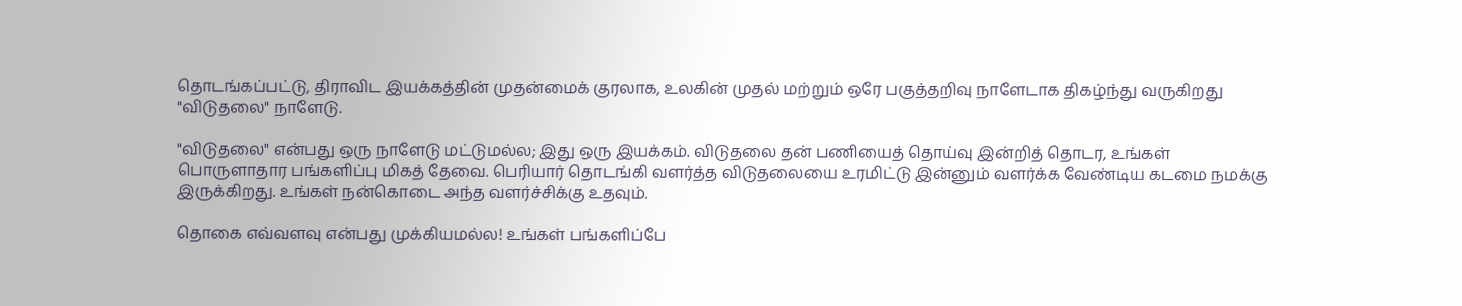தொடங்கப்பட்டு, திராவிட இயக்கத்தின் முதன்மைக் குரலாக, உலகின் முதல் மற்றும் ஒரே பகுத்தறிவு நாளேடாக திகழ்ந்து வருகிறது "விடுதலை" நாளேடு.

"விடுதலை" என்பது ஒரு நாளேடு மட்டுமல்ல; இது ஒரு இயக்கம். விடுதலை தன் பணியைத் தொய்வு இன்றித் தொடர, உங்கள் பொருளாதார பங்களிப்பு மிகத் தேவை. பெரியார் தொடங்கி வளர்த்த விடுதலையை உரமிட்டு இன்னும் வளர்க்க வேண்டிய கடமை நமக்கு இருக்கிறது. உங்கள் நன்கொடை அந்த வளர்ச்சிக்கு உதவும்.

தொகை எவ்வளவு என்பது முக்கியமல்ல! உங்கள் பங்களிப்பே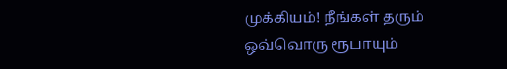முக்கியம்! நீங்கள் தரும் ஒவ்வொரு ரூபாயும்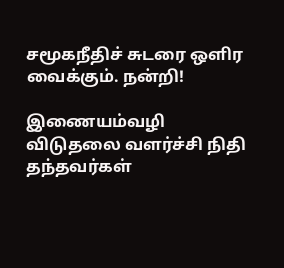சமூகநீதிச் சுடரை ஒளிர வைக்கும். நன்றி!

இணையம்வழி விடுதலை வளர்ச்சி நிதி தந்தவர்கள்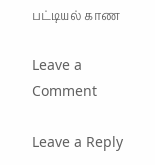பட்டியல் காண

Leave a Comment

Leave a Reply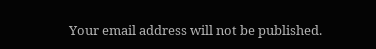Your email address will not be published.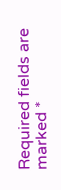Required fields are marked *